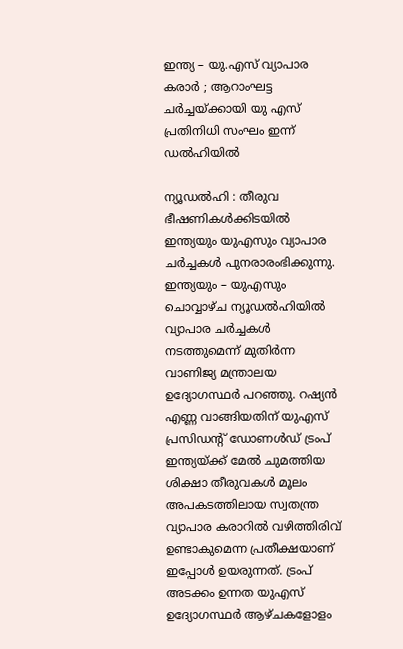ഇന്ത്യ – യു.എസ് വ്യാപാര കരാർ ; ആറാംഘട്ട ചർച്ചയ്ക്കായി യു എസ് പ്രതിനിധി സംഘം ഇന്ന് ഡൽഹിയിൽ

ന്യൂഡല്‍ഹി : തീരുവ ഭീഷണികള്‍ക്കിടയില്‍ ഇന്ത്യയും യുഎസും വ്യാപാര ചര്‍ച്ചകള്‍ പുനരാരംഭിക്കുന്നു. ഇന്ത്യയും – യുഎസും ചൊവ്വാഴ്ച ന്യൂഡല്‍ഹിയില്‍ വ്യാപാര ചര്‍ച്ചകള്‍ നടത്തുമെന്ന് മുതിര്‍ന്ന വാണിജ്യ മന്ത്രാലയ ഉദ്യോഗസ്ഥര്‍ പറഞ്ഞു. റഷ്യന്‍ എണ്ണ വാങ്ങിയതിന് യുഎസ് പ്രസിഡന്റ് ഡോണള്‍ഡ് ട്രംപ് ഇന്ത്യയ്ക്ക് മേല്‍ ചുമത്തിയ ശിക്ഷാ തീരുവകള്‍ മൂലം അപകടത്തിലായ സ്വതന്ത്ര വ്യാപാര കരാറില്‍ വഴിത്തിരിവ് ഉണ്ടാകുമെന്ന പ്രതീക്ഷയാണ് ഇപ്പോള്‍ ഉയരുന്നത്. ട്രംപ് അടക്കം ഉന്നത യുഎസ് ഉദ്യോഗസ്ഥര്‍ ആഴ്ചകളോളം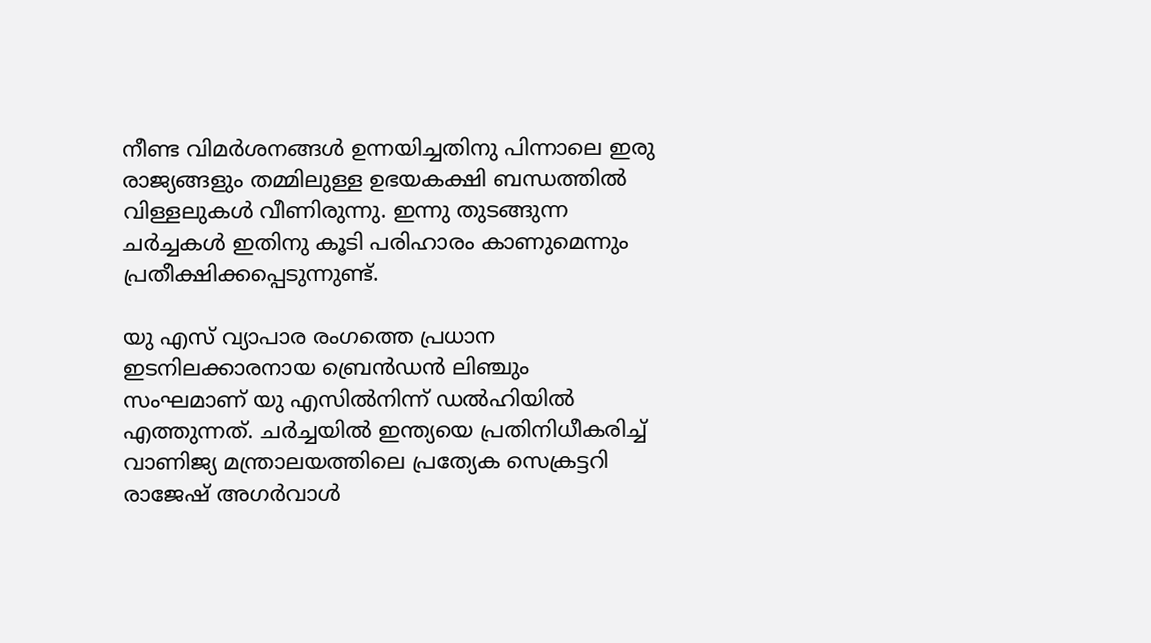നീണ്ട വിമര്‍ശനങ്ങള്‍ ഉന്നയിച്ചതിനു പിന്നാലെ ഇരു രാജ്യങ്ങളും തമ്മിലുള്ള ഉഭയകക്ഷി ബന്ധത്തില്‍ വിള്ളലുകള്‍ വീണിരുന്നു. ഇന്നു തുടങ്ങുന്ന ചര്‍ച്ചകള്‍ ഇതിനു കൂടി പരിഹാരം കാണുമെന്നും പ്രതീക്ഷിക്കപ്പെടുന്നുണ്ട്.

യു എസ് വ്യാപാര രംഗത്തെ പ്രധാന ഇടനിലക്കാരനായ ബ്രെന്‍ഡന്‍ ലിഞ്ചും സംഘമാണ് യു എസില്‍നിന്ന് ഡല്‍ഹിയില്‍ എത്തുന്നത്. ചര്‍ച്ചയില്‍ ഇന്ത്യയെ പ്രതിനിധീകരിച്ച് വാണിജ്യ മന്ത്രാലയത്തിലെ പ്രത്യേക സെക്രട്ടറി രാജേഷ് അഗര്‍വാള്‍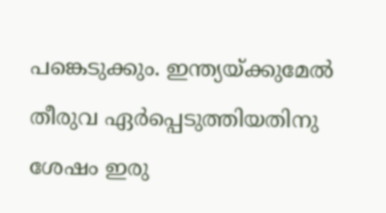പങ്കെടുക്കും. ഇന്ത്യയ്ക്കുമേല്‍ തീരുവ ഏര്‍പ്പെടുത്തിയതിനു ശേഷം ഇരു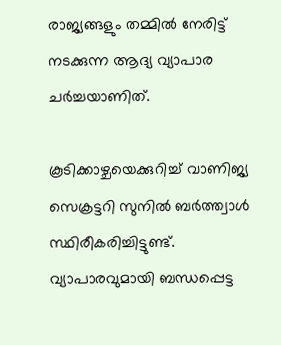രാജ്യങ്ങളും തമ്മില്‍ നേരിട്ട് നടക്കുന്ന ആദ്യ വ്യാപാര ചര്‍ച്ചയാണിത്.

കൂടിക്കാഴ്ചയെക്കുറിച്ച് വാണിജ്യ സെക്രട്ടറി സുനില്‍ ബര്‍ത്ത്വാള്‍ സ്ഥിരീകരിച്ചിട്ടുണ്ട്. വ്യാപാരവുമായി ബന്ധപ്പെട്ട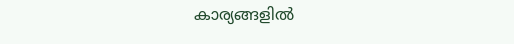കാര്യങ്ങളില്‍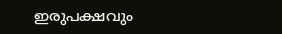ഇരുപക്ഷവും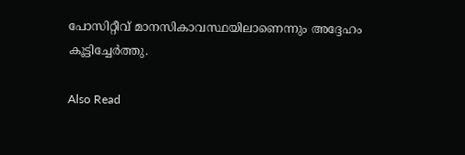പോസിറ്റീവ് മാനസികാവസ്ഥയിലാണെന്നും അദ്ദേഹം കൂട്ടിച്ചേര്‍ത്തു.

Also Read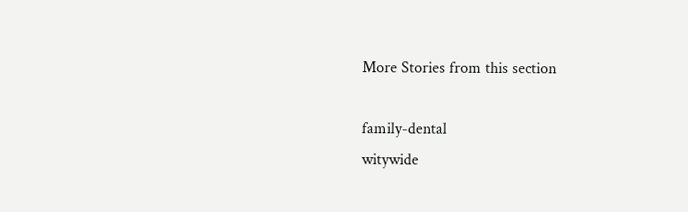More Stories from this section

family-dental
witywide